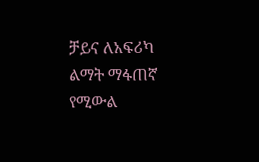ቻይና ለአፍሪካ ልማት ማፋጠኛ የሚውል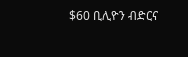$60 ቢሊዮን ብድርና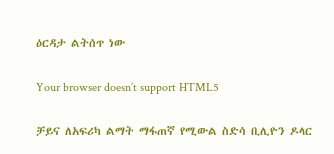ዕርዳታ ልትሰጥ ነው

Your browser doesn’t support HTML5

ቻይና ለአፍሪካ ልማት ማፋጠኛ የሚውል ስድሳ ቢሊዮን ዶላር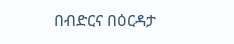በብድርና በዕርዳታ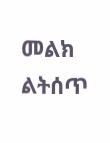መልክ ልትሰጥ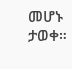መሆኑ ታወቀ።